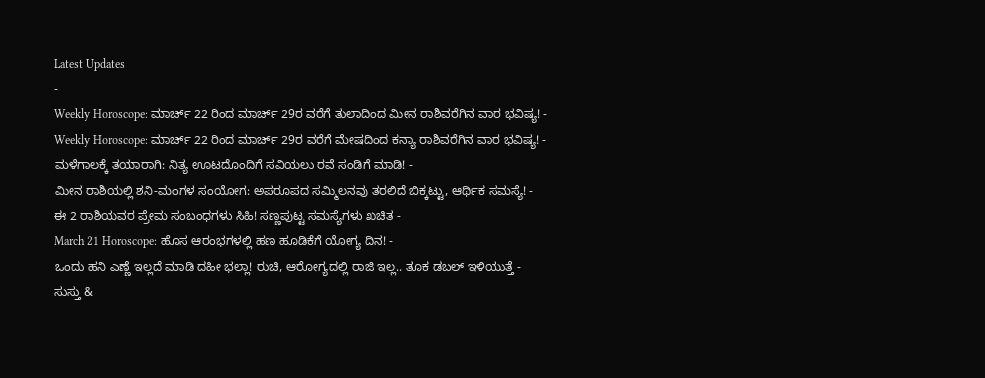Latest Updates
-
Weekly Horoscope: ಮಾರ್ಚ್ 22 ರಿಂದ ಮಾರ್ಚ್ 29ರ ವರೆಗೆ ತುಲಾದಿಂದ ಮೀನ ರಾಶಿವರೆಗಿನ ವಾರ ಭವಿಷ್ಯ! -
Weekly Horoscope: ಮಾರ್ಚ್ 22 ರಿಂದ ಮಾರ್ಚ್ 29ರ ವರೆಗೆ ಮೇಷದಿಂದ ಕನ್ಯಾ ರಾಶಿವರೆಗಿನ ವಾರ ಭವಿಷ್ಯ! -
ಮಳೆಗಾಲಕ್ಕೆ ತಯಾರಾಗಿ: ನಿತ್ಯ ಊಟದೊಂದಿಗೆ ಸವಿಯಲು ರವೆ ಸಂಡಿಗೆ ಮಾಡಿ! -
ಮೀನ ರಾಶಿಯಲ್ಲಿ ಶನಿ-ಮಂಗಳ ಸಂಯೋಗ: ಅಪರೂಪದ ಸಮ್ಮಿಲನವು ತರಲಿದೆ ಬಿಕ್ಕಟ್ಟು, ಆರ್ಥಿಕ ಸಮಸ್ಯೆ! -
ಈ 2 ರಾಶಿಯವರ ಪ್ರೇಮ ಸಂಬಂಧಗಳು ಸಿಹಿ! ಸಣ್ಣಪುಟ್ಟ ಸಮಸ್ಯೆಗಳು ಖಚಿತ -
March 21 Horoscope: ಹೊಸ ಆರಂಭಗಳಲ್ಲಿ ಹಣ ಹೂಡಿಕೆಗೆ ಯೋಗ್ಯ ದಿನ! -
ಒಂದು ಹನಿ ಎಣ್ಣೆ ಇಲ್ಲದೆ ಮಾಡಿ ದಹೀ ಭಲ್ಲಾ! ರುಚಿ, ಆರೋಗ್ಯದಲ್ಲಿ ರಾಜಿ ಇಲ್ಲ.. ತೂಕ ಡಬಲ್ ಇಳಿಯುತ್ತೆ -
ಸುಸ್ತು &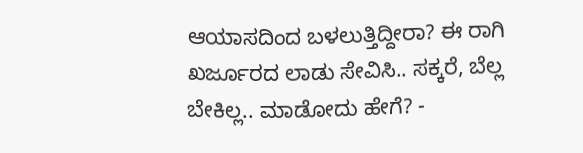ಆಯಾಸದಿಂದ ಬಳಲುತ್ತಿದ್ದೀರಾ? ಈ ರಾಗಿ ಖರ್ಜೂರದ ಲಾಡು ಸೇವಿಸಿ.. ಸಕ್ಕರೆ, ಬೆಲ್ಲ ಬೇಕಿಲ್ಲ.. ಮಾಡೋದು ಹೇಗೆ? -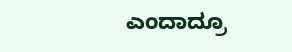ಎಂದಾದ್ರೂ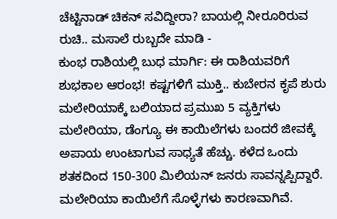ಚೆಟ್ಟಿನಾಡ್ ಚಿಕನ್ ಸವಿದ್ದೀರಾ? ಬಾಯಲ್ಲಿ ನೀರೂರಿರುವ ರುಚಿ.. ಮಸಾಲೆ ರುಬ್ಬದೇ ಮಾಡಿ -
ಕುಂಭ ರಾಶಿಯಲ್ಲಿ ಬುಧ ಮಾರ್ಗಿ: ಈ ರಾಶಿಯವರಿಗೆ ಶುಭಕಾಲ ಆರಂಭ! ಕಷ್ಟಗಳಿಗೆ ಮುಕ್ತಿ.. ಕುಬೇರನ ಕೃಪೆ ಶುರು
ಮಲೇರಿಯಾಕ್ಕೆ ಬಲಿಯಾದ ಪ್ರಮುಖ 5 ವ್ಯಕ್ತಿಗಳು
ಮಲೇರಿಯಾ, ಡೆಂಗ್ಯೂ ಈ ಕಾಯಿಲೆಗಳು ಬಂದರೆ ಜೀವಕ್ಕೆ ಅಪಾಯ ಉಂಟಾಗುವ ಸಾಧ್ಯತೆ ಹೆಚ್ಚು. ಕಳೆದ ಒಂದು ಶತಕದಿಂದ 150-300 ಮಿಲಿಯನ್ ಜನರು ಸಾವನ್ನಪ್ಪಿದ್ದಾರೆ. ಮಲೇರಿಯಾ ಕಾಯಿಲೆಗೆ ಸೊಳ್ಳೆಗಳು ಕಾರಣವಾಗಿವೆ.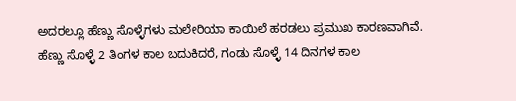ಅದರಲ್ಲೂ ಹೆಣ್ಣು ಸೊಳ್ಳೆಗಳು ಮಲೇರಿಯಾ ಕಾಯಿಲೆ ಹರಡಲು ಪ್ರಮುಖ ಕಾರಣವಾಗಿವೆ. ಹೆಣ್ಣು ಸೊಳ್ಳೆ 2 ತಿಂಗಳ ಕಾಲ ಬದುಕಿದರೆ, ಗಂಡು ಸೊಳ್ಳೆ 14 ದಿನಗಳ ಕಾಲ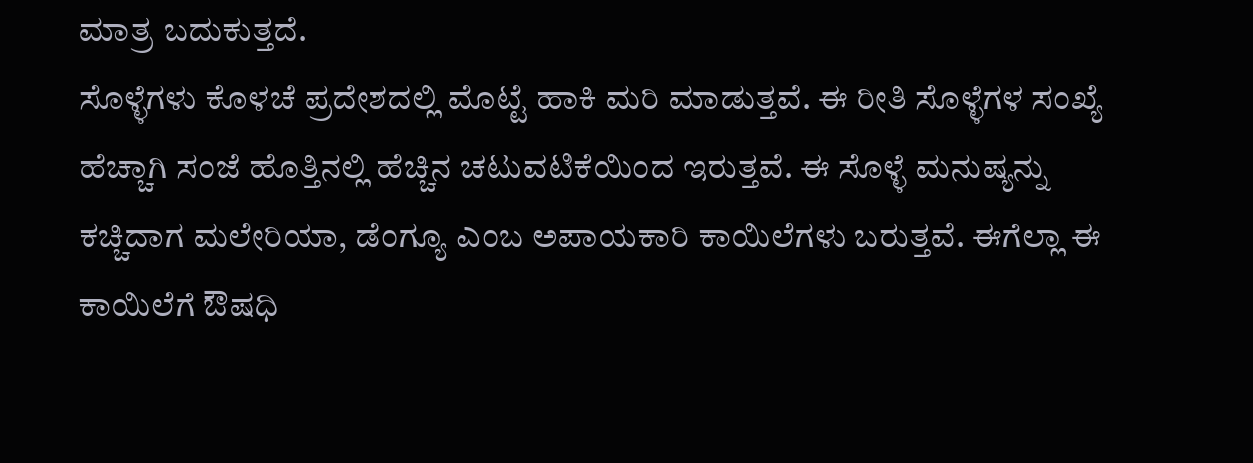ಮಾತ್ರ ಬದುಕುತ್ತದೆ.
ಸೊಳ್ಳೆಗಳು ಕೊಳಚೆ ಪ್ರದೇಶದಲ್ಲಿ ಮೊಟ್ಟೆ ಹಾಕಿ ಮರಿ ಮಾಡುತ್ತವೆ. ಈ ರೀತಿ ಸೊಳ್ಳೆಗಳ ಸಂಖ್ಯೆ ಹೆಚ್ಚಾಗಿ ಸಂಜೆ ಹೊತ್ತಿನಲ್ಲಿ ಹೆಚ್ಚಿನ ಚಟುವಟಿಕೆಯಿಂದ ಇರುತ್ತವೆ. ಈ ಸೊಳ್ಳೆ ಮನುಷ್ಯನ್ನು ಕಚ್ಚಿದಾಗ ಮಲೇರಿಯಾ, ಡೆಂಗ್ಯೂ ಎಂಬ ಅಪಾಯಕಾರಿ ಕಾಯಿಲೆಗಳು ಬರುತ್ತವೆ. ಈಗೆಲ್ಲಾ ಈ ಕಾಯಿಲೆಗೆ ಔಷಧಿ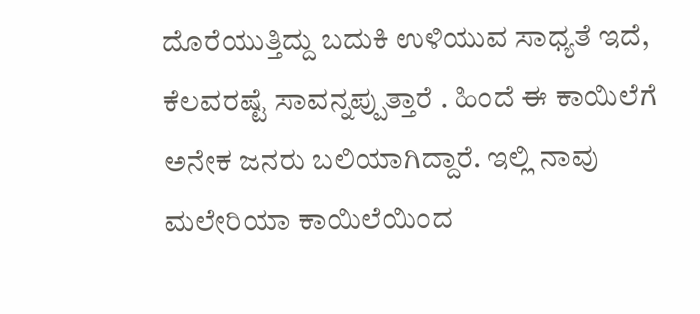ದೊರೆಯುತ್ತಿದ್ದು ಬದುಕಿ ಉಳಿಯುವ ಸಾಧ್ಯತೆ ಇದೆ, ಕೆಲವರಷ್ಟೆ ಸಾವನ್ನಪ್ಪುತ್ತಾರೆ . ಹಿಂದೆ ಈ ಕಾಯಿಲೆಗೆ ಅನೇಕ ಜನರು ಬಲಿಯಾಗಿದ್ದಾರೆ. ಇಲ್ಲಿ ನಾವು ಮಲೇರಿಯಾ ಕಾಯಿಲೆಯಿಂದ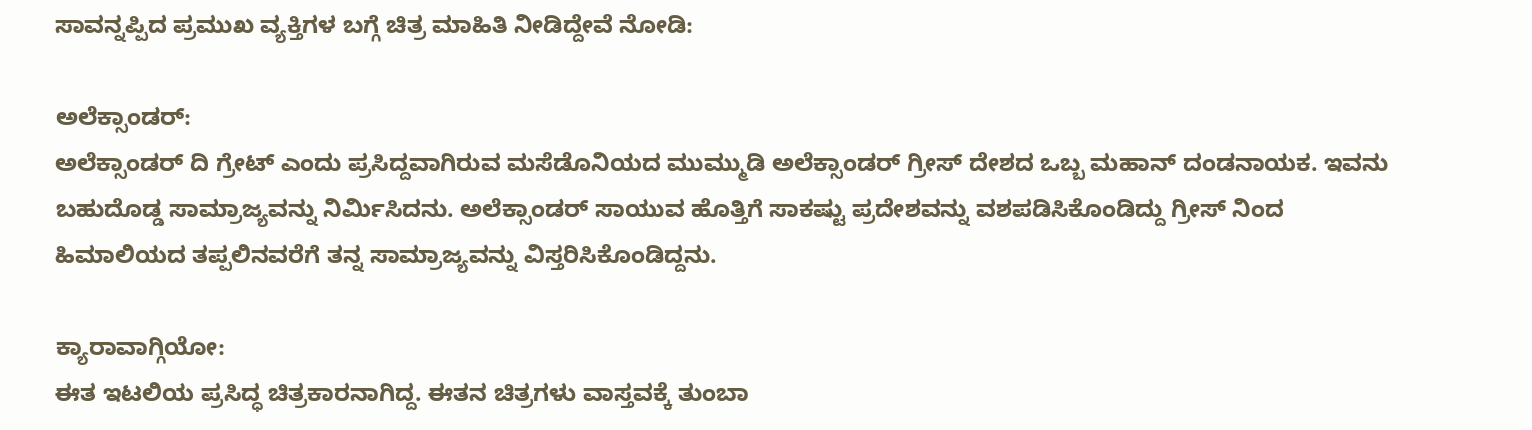ಸಾವನ್ನಪ್ಪಿದ ಪ್ರಮುಖ ವ್ಯಕ್ತಿಗಳ ಬಗ್ಗೆ ಚಿತ್ರ ಮಾಹಿತಿ ನೀಡಿದ್ದೇವೆ ನೋಡಿ:

ಅಲೆಕ್ಸಾಂಡರ್:
ಅಲೆಕ್ಸಾಂಡರ್ ದಿ ಗ್ರೇಟ್ ಎಂದು ಪ್ರಸಿದ್ದವಾಗಿರುವ ಮಸೆಡೊನಿಯದ ಮುಮ್ಮುಡಿ ಅಲೆಕ್ಸಾಂಡರ್ ಗ್ರೀಸ್ ದೇಶದ ಒಬ್ಬ ಮಹಾನ್ ದಂಡನಾಯಕ. ಇವನು ಬಹುದೊಡ್ಡ ಸಾಮ್ರಾಜ್ಯವನ್ನು ನಿರ್ಮಿಸಿದನು. ಅಲೆಕ್ಸಾಂಡರ್ ಸಾಯುವ ಹೊತ್ತಿಗೆ ಸಾಕಷ್ಟು ಪ್ರದೇಶವನ್ನು ವಶಪಡಿಸಿಕೊಂಡಿದ್ದು ಗ್ರೀಸ್ ನಿಂದ ಹಿಮಾಲಿಯದ ತಪ್ಪಲಿನವರೆಗೆ ತನ್ನ ಸಾಮ್ರಾಜ್ಯವನ್ನು ವಿಸ್ತರಿಸಿಕೊಂಡಿದ್ದನು.

ಕ್ಯಾರಾವಾಗ್ಗಿಯೋ:
ಈತ ಇಟಲಿಯ ಪ್ರಸಿದ್ಧ ಚಿತ್ರಕಾರನಾಗಿದ್ದ. ಈತನ ಚಿತ್ರಗಳು ವಾಸ್ತವಕ್ಕೆ ತುಂಬಾ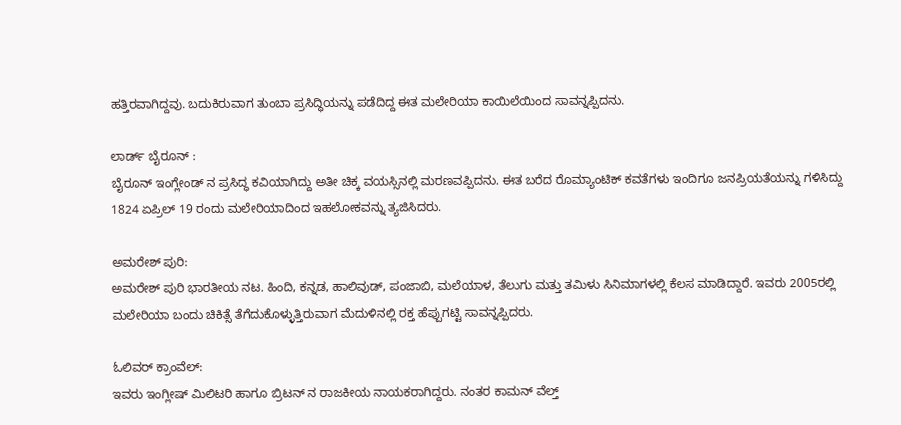ಹತ್ತಿರವಾಗಿದ್ದವು. ಬದುಕಿರುವಾಗ ತುಂಬಾ ಪ್ರಸಿದ್ಧಿಯನ್ನು ಪಡೆದಿದ್ದ ಈತ ಮಲೇರಿಯಾ ಕಾಯಿಲೆಯಿಂದ ಸಾವನ್ನಪ್ಪಿದನು.

ಲಾರ್ಡ್ ಬೈರೂನ್ :
ಬೈರೂನ್ ಇಂಗ್ಲೇಂಡ್ ನ ಪ್ರಸಿದ್ಧ ಕವಿಯಾಗಿದ್ದು ಅತೀ ಚಿಕ್ಕ ವಯಸ್ಸಿನಲ್ಲಿ ಮರಣವಪ್ಪಿದನು. ಈತ ಬರೆದ ರೊಮ್ಯಾಂಟಿಕ್ ಕವತೆಗಳು ಇಂದಿಗೂ ಜನಪ್ರಿಯತೆಯನ್ನು ಗಳಿಸಿದ್ದು 1824 ಏಪ್ರಿಲ್ 19 ರಂದು ಮಲೇರಿಯಾದಿಂದ ಇಹಲೋಕವನ್ನು ತ್ಯಜಿಸಿದರು.

ಅಮರೇಶ್ ಪುರಿ:
ಅಮರೇಶ್ ಪುರಿ ಭಾರತೀಯ ನಟ. ಹಿಂದಿ, ಕನ್ನಡ, ಹಾಲಿವುಡ್, ಪಂಜಾಬಿ, ಮಲೆಯಾಳ, ತೆಲುಗು ಮತ್ತು ತಮಿಳು ಸಿನಿಮಾಗಳಲ್ಲಿ ಕೆಲಸ ಮಾಡಿದ್ದಾರೆ. ಇವರು 2005ರಲ್ಲಿ ಮಲೇರಿಯಾ ಬಂದು ಚಿಕಿತ್ಸೆ ತೆಗೆದುಕೊಳ್ಳುತ್ತಿರುವಾಗ ಮೆದುಳಿನಲ್ಲಿ ರಕ್ತ ಹೆಪ್ಪುಗಟ್ಟಿ ಸಾವನ್ನಪ್ಪಿದರು.

ಓಲಿವರ್ ಕ್ರಾಂವೆಲ್:
ಇವರು ಇಂಗ್ಲೀಷ್ ಮಿಲಿಟರಿ ಹಾಗೂ ಬ್ರಿಟನ್ ನ ರಾಜಕೀಯ ನಾಯಕರಾಗಿದ್ದರು. ನಂತರ ಕಾಮನ್ ವೆಲ್ತ್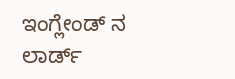ಇಂಗ್ಲೇಂಡ್ ನ ಲಾರ್ಡ್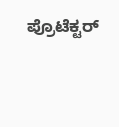ಪ್ರೊಟೆಕ್ಟರ್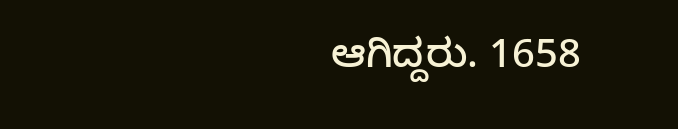ಆಗಿದ್ದರು. 1658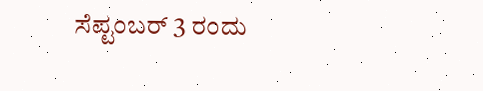ಸೆಪ್ಟಂಬರ್ 3 ರಂದು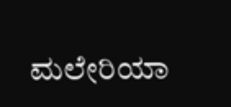ಮಲೇರಿಯಾ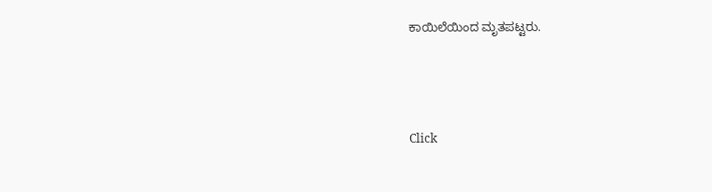ಕಾಯಿಲೆಯಿಂದ ಮೃತಪಟ್ಟರು.



Click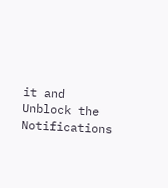it and Unblock the Notifications